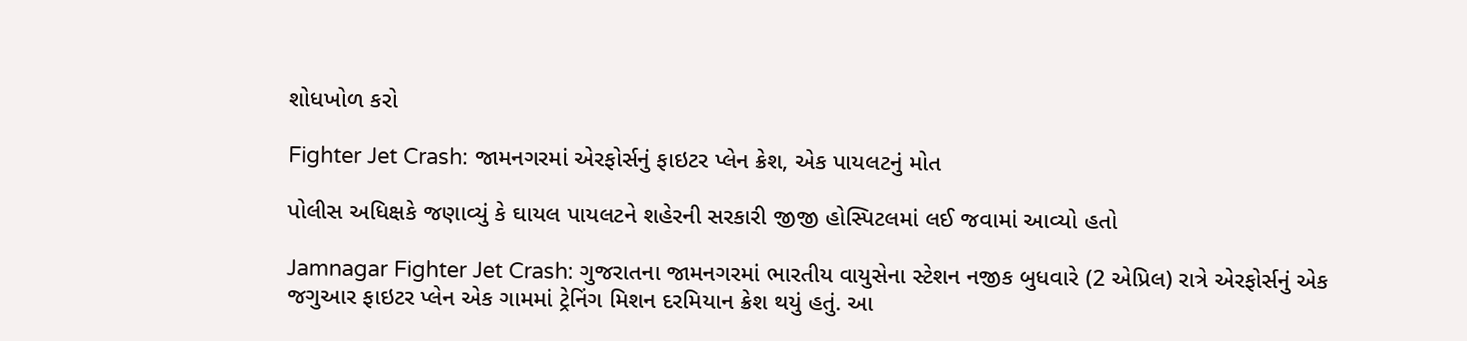શોધખોળ કરો

Fighter Jet Crash: જામનગરમાં એરફોર્સનું ફાઇટર પ્લેન ક્રેશ, એક પાયલટનું મોત

પોલીસ અધિક્ષકે જણાવ્યું કે ઘાયલ પાયલટને શહેરની સરકારી જીજી હોસ્પિટલમાં લઈ જવામાં આવ્યો હતો

Jamnagar Fighter Jet Crash: ગુજરાતના જામનગરમાં ભારતીય વાયુસેના સ્ટેશન નજીક બુધવારે (2 એપ્રિલ) રાત્રે એરફોર્સનું એક જગુઆર ફાઇટર પ્લેન એક ગામમાં ટ્રેનિંગ મિશન દરમિયાન ક્રેશ થયું હતું. આ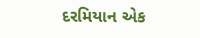દરમિયાન એક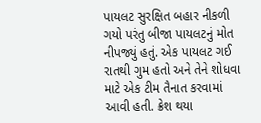પાયલટ સુરક્ષિત બહાર નીકળી ગયો પરંતુ બીજા પાયલટનું મોત નીપજ્યું હતું. એક પાયલટ ગઈ રાતથી ગુમ હતો અને તેને શોધવા માટે એક ટીમ તૈનાત કરવામાં આવી હતી. ક્રેશ થયા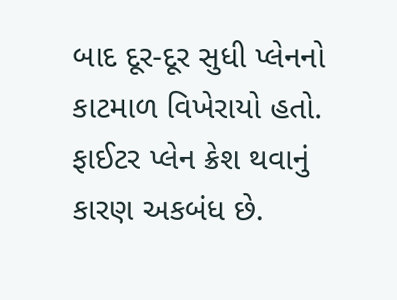બાદ દૂર-દૂર સુધી પ્લેનનો કાટમાળ વિખેરાયો હતો. ફાઈટર પ્લેન ક્રેશ થવાનું કારણ અકબંધ છે.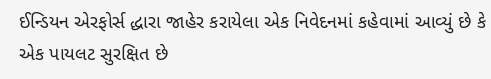ઈન્ડિયન એરફોર્સ દ્ધારા જાહેર કરાયેલા એક નિવેદનમાં કહેવામાં આવ્યું છે કે એક પાયલટ સુરક્ષિત છે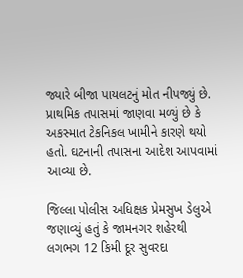જ્યારે બીજા પાયલટનું મોત નીપજ્યું છે. પ્રાથમિક તપાસમાં જાણવા મળ્યું છે કે અકસ્માત ટેકનિકલ ખામીને કારણે થયો હતો. ઘટનાની તપાસના આદેશ આપવામાં આવ્યા છે.

જિલ્લા પોલીસ અધિક્ષક પ્રેમસુખ ડેલુએ જણાવ્યું હતું કે જામનગર શહેરથી લગભગ 12 કિમી દૂર સુવરદા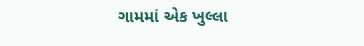ગામમાં એક ખુલ્લા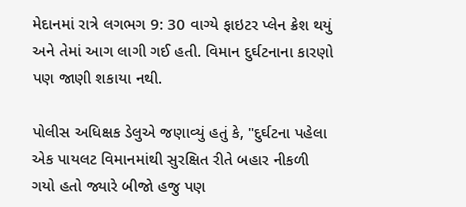મેદાનમાં રાત્રે લગભગ 9: 30 વાગ્યે ફાઇટર પ્લેન ક્રેશ થયું અને તેમાં આગ લાગી ગઈ હતી. વિમાન દુર્ઘટનાના કારણો પણ જાણી શકાયા નથી.

પોલીસ અધિક્ષક ડેલુએ જણાવ્યું હતું કે, "દુર્ઘટના પહેલા એક પાયલટ વિમાનમાંથી સુરક્ષિત રીતે બહાર નીકળી ગયો હતો જ્યારે બીજો હજુ પણ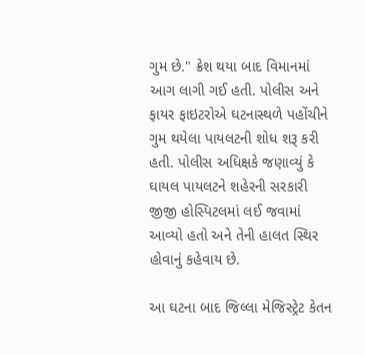ગુમ છે." ક્રેશ થયા બાદ વિમાનમાં આગ લાગી ગઈ હતી. પોલીસ અને ફાયર ફાઇટરોએ ઘટનાસ્થળે પહોંચીને ગુમ થયેલા પાયલટની શોધ શરૂ કરી હતી. પોલીસ અધિક્ષકે જણાવ્યું કે ઘાયલ પાયલટને શહેરની સરકારી જીજી હોસ્પિટલમાં લઈ જવામાં આવ્યો હતો અને તેની હાલત સ્થિર હોવાનું કહેવાય છે.

આ ઘટના બાદ જિલ્લા મેજિસ્ટ્રેટ કેતન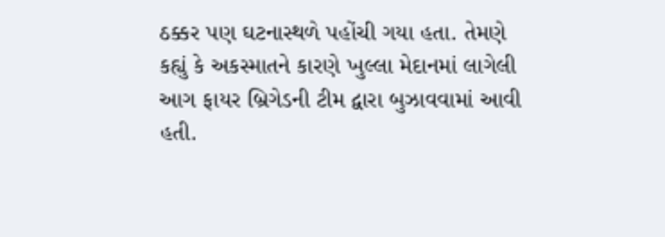ઠક્કર પણ ઘટનાસ્થળે પહોંચી ગયા હતા. તેમણે કહ્યું કે અકસ્માતને કારણે ખુલ્લા મેદાનમાં લાગેલી આગ ફાયર બ્રિગેડની ટીમ દ્વારા બુઝાવવામાં આવી હતી.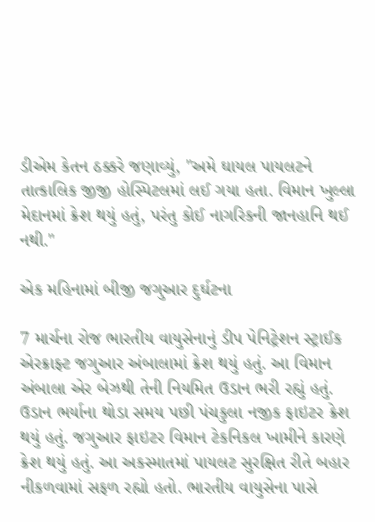ડીએમ કેતન ઠક્કરે જણાવ્યું, "અમે ઘાયલ પાયલટને તાત્કાલિક જીજી હોસ્પિટલમાં લઈ ગયા હતા. વિમાન ખુલ્લા મેદાનમાં ક્રેશ થયું હતું, પરંતુ કોઈ નાગરિકની જાનહાનિ થઈ નથી."

એક મહિનામાં બીજી જગુઆર દુર્ઘટના

7 માર્ચના રોજ ભારતીય વાયુસેનાનું ડીપ પેનિટ્રેશન સ્ટ્રાઈક એરક્રાફ્ટ જગુઆર અંબાલામાં ક્રેશ થયું હતું. આ વિમાન અંબાલા એર બેઝથી તેની નિયમિત ઉડાન ભરી રહ્યું હતું. ઉડાન ભર્યાના થોડા સમય પછી પંચકુલા નજીક ફાઇટર ક્રેશ થયું હતું. જગુઆર ફાઇટર વિમાન ટેકનિકલ ખામીને કારણે ક્રેશ થયું હતું. આ અકસ્માતમાં પાયલટ સુરક્ષિત રીતે બહાર નીકળવામાં સફળ રહ્યો હતો. ભારતીય વાયુસેના પાસે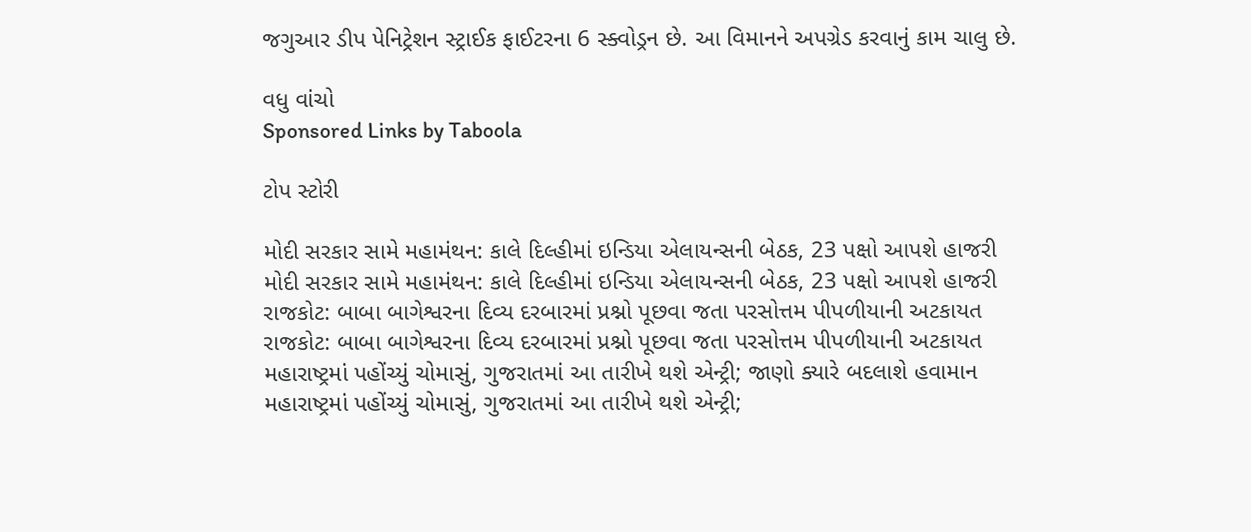જગુઆર ડીપ પેનિટ્રેશન સ્ટ્રાઈક ફાઈટરના 6 સ્ક્વોડ્રન છે. આ વિમાનને અપગ્રેડ કરવાનું કામ ચાલુ છે.

વધુ વાંચો
Sponsored Links by Taboola

ટોપ સ્ટોરી

મોદી સરકાર સામે મહામંથન: કાલે દિલ્હીમાં ઇન્ડિયા એલાયન્સની બેઠક, 23 પક્ષો આપશે હાજરી
મોદી સરકાર સામે મહામંથન: કાલે દિલ્હીમાં ઇન્ડિયા એલાયન્સની બેઠક, 23 પક્ષો આપશે હાજરી
રાજકોટ: બાબા બાગેશ્વરના દિવ્ય દરબારમાં પ્રશ્નો પૂછવા જતા પરસોત્તમ પીપળીયાની અટકાયત
રાજકોટ: બાબા બાગેશ્વરના દિવ્ય દરબારમાં પ્રશ્નો પૂછવા જતા પરસોત્તમ પીપળીયાની અટકાયત
મહારાષ્ટ્રમાં પહોંચ્યું ચોમાસું, ગુજરાતમાં આ તારીખે થશે એન્ટ્રી; જાણો ક્યારે બદલાશે હવામાન
મહારાષ્ટ્રમાં પહોંચ્યું ચોમાસું, ગુજરાતમાં આ તારીખે થશે એન્ટ્રી;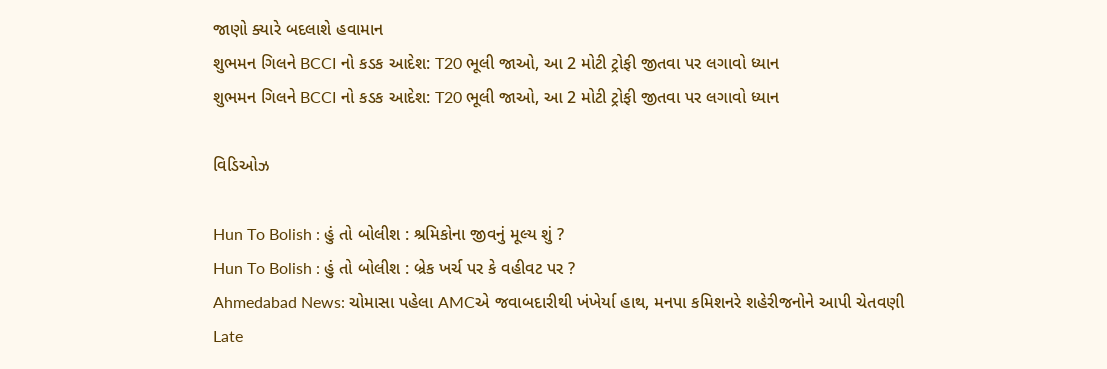જાણો ક્યારે બદલાશે હવામાન
શુભમન ગિલને BCCI નો કડક આદેશ: T20 ભૂલી જાઓ, આ 2 મોટી ટ્રોફી જીતવા પર લગાવો ધ્યાન
શુભમન ગિલને BCCI નો કડક આદેશ: T20 ભૂલી જાઓ, આ 2 મોટી ટ્રોફી જીતવા પર લગાવો ધ્યાન

વિડિઓઝ

Hun To Bolish : હું તો બોલીશ : શ્રમિકોના જીવનું મૂલ્ય શું ?
Hun To Bolish : હું તો બોલીશ : બ્રેક ખર્ચ પર કે વહીવટ પર ?
Ahmedabad News: ચોમાસા પહેલા AMCએ જવાબદારીથી ખંખેર્યા હાથ, મનપા કમિશનરે શહેરીજનોને આપી ચેતવણી
Late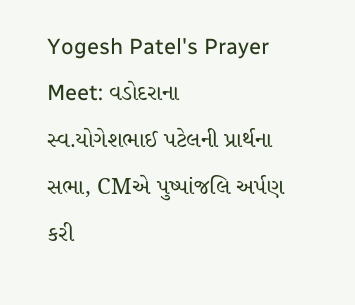Yogesh Patel's Prayer Meet: વડોદરાના સ્વ.યોગેશભાઈ પટેલની પ્રાર્થના સભા, CMએ પુષ્પાંજલિ અર્પણ કરી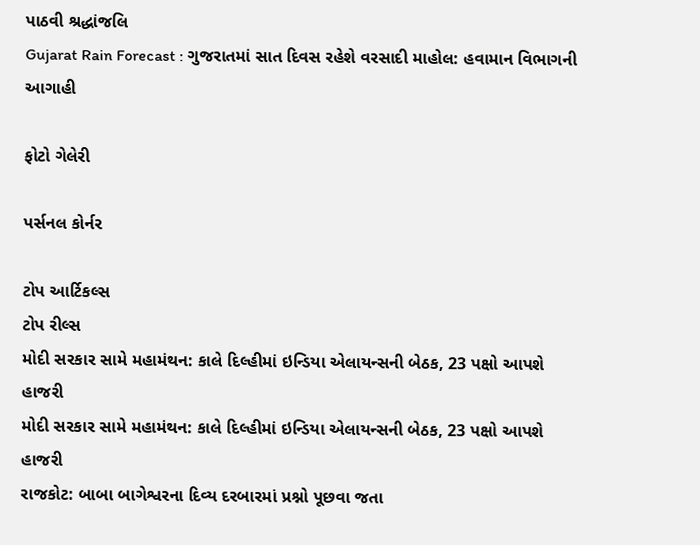પાઠવી શ્રદ્ધાંજલિ
Gujarat Rain Forecast : ગુજરાતમાં સાત દિવસ રહેશે વરસાદી માહોલ: હવામાન વિભાગની આગાહી

ફોટો ગેલેરી

પર્સનલ કોર્નર

ટોપ આર્ટિકલ્સ
ટોપ રીલ્સ
મોદી સરકાર સામે મહામંથન: કાલે દિલ્હીમાં ઇન્ડિયા એલાયન્સની બેઠક, 23 પક્ષો આપશે હાજરી
મોદી સરકાર સામે મહામંથન: કાલે દિલ્હીમાં ઇન્ડિયા એલાયન્સની બેઠક, 23 પક્ષો આપશે હાજરી
રાજકોટ: બાબા બાગેશ્વરના દિવ્ય દરબારમાં પ્રશ્નો પૂછવા જતા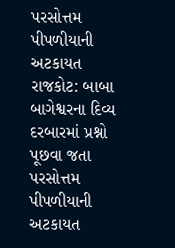પરસોત્તમ પીપળીયાની અટકાયત
રાજકોટ: બાબા બાગેશ્વરના દિવ્ય દરબારમાં પ્રશ્નો પૂછવા જતા પરસોત્તમ પીપળીયાની અટકાયત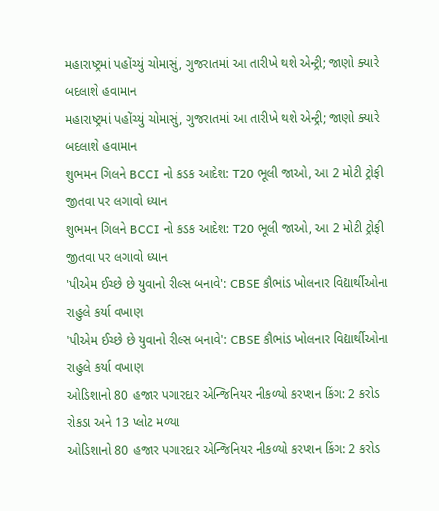મહારાષ્ટ્રમાં પહોંચ્યું ચોમાસું, ગુજરાતમાં આ તારીખે થશે એન્ટ્રી; જાણો ક્યારે બદલાશે હવામાન
મહારાષ્ટ્રમાં પહોંચ્યું ચોમાસું, ગુજરાતમાં આ તારીખે થશે એન્ટ્રી; જાણો ક્યારે બદલાશે હવામાન
શુભમન ગિલને BCCI નો કડક આદેશ: T20 ભૂલી જાઓ, આ 2 મોટી ટ્રોફી જીતવા પર લગાવો ધ્યાન
શુભમન ગિલને BCCI નો કડક આદેશ: T20 ભૂલી જાઓ, આ 2 મોટી ટ્રોફી જીતવા પર લગાવો ધ્યાન
'પીએમ ઈચ્છે છે યુવાનો રીલ્સ બનાવે': CBSE કૌભાંડ ખોલનાર વિદ્યાર્થીઓના રાહુલે કર્યા વખાણ
'પીએમ ઈચ્છે છે યુવાનો રીલ્સ બનાવે': CBSE કૌભાંડ ખોલનાર વિદ્યાર્થીઓના રાહુલે કર્યા વખાણ
ઓડિશાનો 80 હજાર પગારદાર એન્જિનિયર નીકળ્યો કરપ્શન કિંગ: 2 કરોડ રોકડા અને 13 પ્લોટ મળ્યા
ઓડિશાનો 80 હજાર પગારદાર એન્જિનિયર નીકળ્યો કરપ્શન કિંગ: 2 કરોડ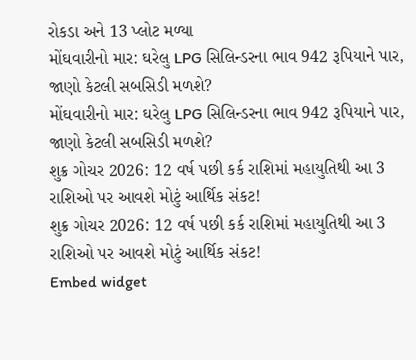રોકડા અને 13 પ્લોટ મળ્યા
મોંઘવારીનો માર: ઘરેલુ LPG સિલિન્ડરના ભાવ 942 રૂપિયાને પાર, જાણો કેટલી સબસિડી મળશે?
મોંઘવારીનો માર: ઘરેલુ LPG સિલિન્ડરના ભાવ 942 રૂપિયાને પાર, જાણો કેટલી સબસિડી મળશે?
શુક્ર ગોચર 2026: 12 વર્ષ પછી કર્ક રાશિમાં મહાયુતિથી આ 3 રાશિઓ પર આવશે મોટું આર્થિક સંકટ!
શુક્ર ગોચર 2026: 12 વર્ષ પછી કર્ક રાશિમાં મહાયુતિથી આ 3 રાશિઓ પર આવશે મોટું આર્થિક સંકટ!
Embed widget